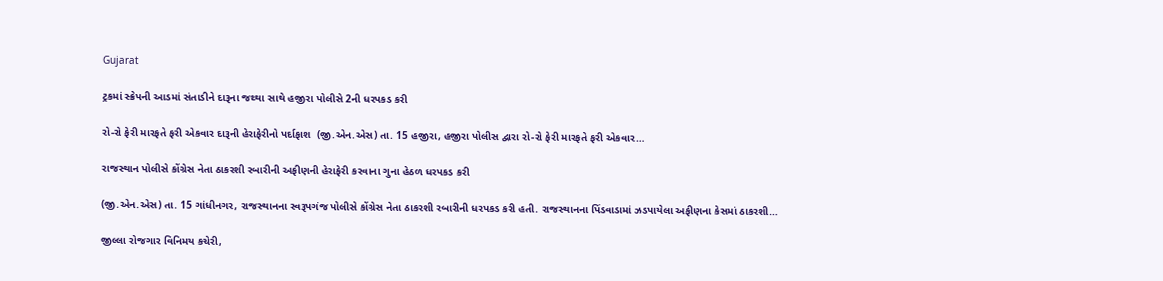Gujarat

ટ્રકમાં સ્ક્રેપની આડમાં સંતાડીને દારૂના જથ્થા સાથે હજીરા પોલીસે 2ની ધરપકડ કરી

રો-રો ફેરી મારફતે ફરી એકવાર દારૂની હેરાફેરીનો પર્દાફાશ  (જી.એન.એસ) તા. 15 હજીરા, હજીરા પોલીસ દ્વારા રો-રો ફેરી મારફતે ફરી એકવાર…

રાજસ્થાન પોલીસે કોંગ્રેસ નેતા ઠાકરશી રબારીની અફીણની હેરાફેરી કરવાના ગુના હેઠળ ધરપકડ કરી

(જી.એન.એસ) તા. 15 ગાંધીનગર, રાજસ્થાનના સ્વરૂપગંજ પોલીસે કોંગ્રેસ નેતા ઠાકરશી રબારીની ધરપકડ કરી હતી. રાજસ્થાનના પિંડવાડામાં ઝડપાયેલા અફીણના કેસમાં ઠાકરશી…

જીલ્લા રોજગાર વિનિમય કચેરી,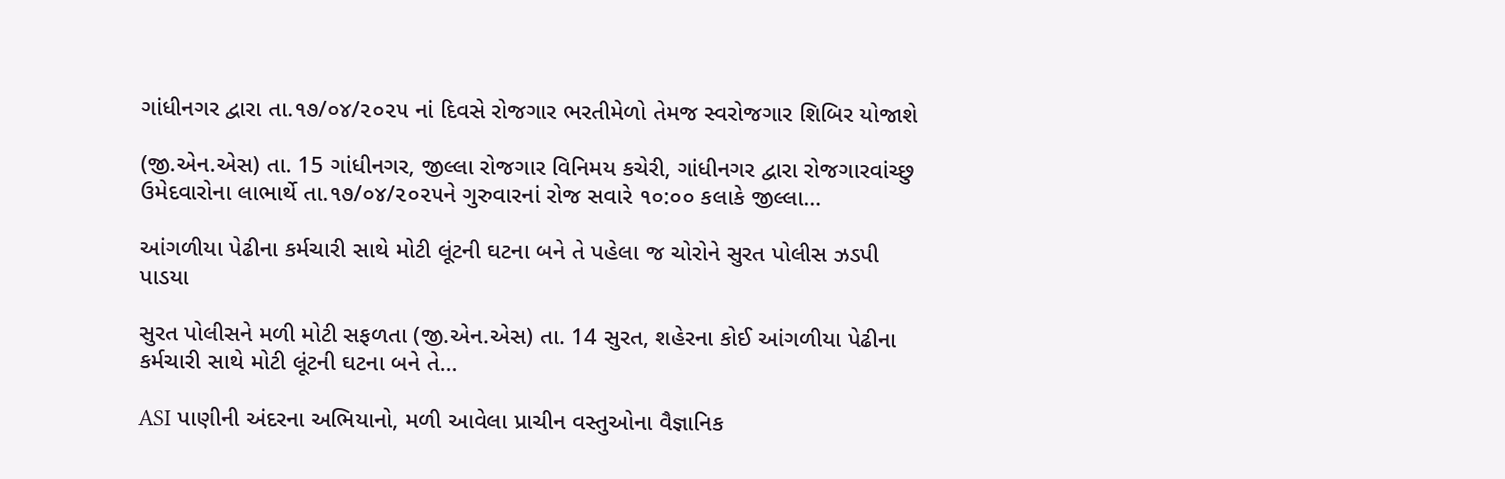ગાંધીનગર દ્વારા તા.૧૭/૦૪/૨૦૨૫ નાં દિવસે રોજગાર ભરતીમેળો તેમજ સ્વરોજગાર શિબિર યોજાશે

(જી.એન.એસ) તા. 15 ગાંધીનગર, જીલ્લા રોજગાર વિનિમય કચેરી, ગાંધીનગર દ્વારા રોજગારવાંચ્છુ ઉમેદવારોના લાભાર્થે તા.૧૭/૦૪/૨૦૨૫ને ગુરુવારનાં રોજ સવારે ૧૦:૦૦ કલાકે જીલ્લા…

આંગળીયા પેઢીના કર્મચારી સાથે મોટી લૂંટની ઘટના બને તે પહેલા જ ચોરોને સુરત પોલીસ ઝડપી પાડયા

સુરત પોલીસને મળી મોટી સફળતા (જી.એન.એસ) તા. 14 સુરત, શહેરના કોઈ આંગળીયા પેઢીના કર્મચારી સાથે મોટી લૂંટની ઘટના બને તે…

ASI પાણીની અંદરના અભિયાનો, મળી આવેલા પ્રાચીન વસ્તુઓના વૈજ્ઞાનિક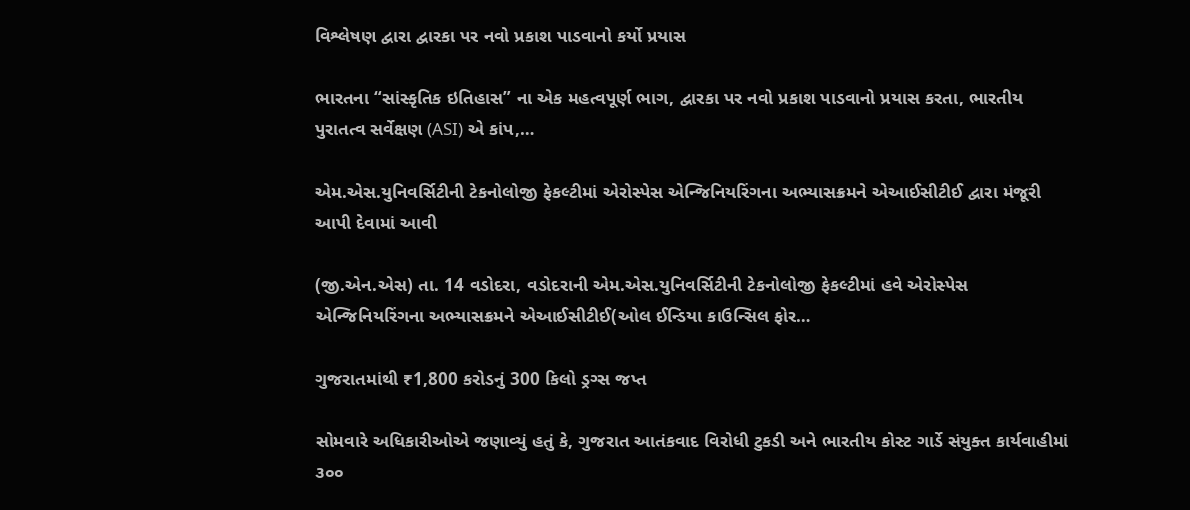વિશ્લેષણ દ્વારા દ્વારકા પર નવો પ્રકાશ પાડવાનો કર્યો પ્રયાસ

ભારતના “સાંસ્કૃતિક ઇતિહાસ” ના એક મહત્વપૂર્ણ ભાગ, દ્વારકા પર નવો પ્રકાશ પાડવાનો પ્રયાસ કરતા, ભારતીય પુરાતત્વ સર્વેક્ષણ (ASI) એ કાંપ,…

એમ.એસ.યુનિવર્સિટીની ટેકનોલોજી ફેકલ્ટીમાં એરોસ્પેસ એન્જિનિયરિંગના અભ્યાસક્રમને એઆઈસીટીઈ દ્વારા મંજૂરી આપી દેવામાં આવી

(જી.એન.એસ) તા. 14 વડોદરા, વડોદરાની એમ.એસ.યુનિવર્સિટીની ટેકનોલોજી ફેકલ્ટીમાં હવે એરોસ્પેસ એન્જિનિયરિંગના અભ્યાસક્રમને એઆઈસીટીઈ(ઓલ ઈન્ડિયા કાઉન્સિલ ફોર…

ગુજરાતમાંથી ₹1,800 કરોડનું 300 કિલો ડ્રગ્સ જપ્ત

સોમવારે અધિકારીઓએ જણાવ્યું હતું કે, ગુજરાત આતંકવાદ વિરોધી ટુકડી અને ભારતીય કોસ્ટ ગાર્ડે સંયુક્ત કાર્યવાહીમાં ૩૦૦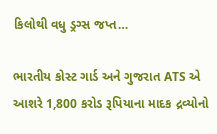કિલોથી વધુ ડ્રગ્સ જપ્ત…

ભારતીય કોસ્ટ ગાર્ડ અને ગુજરાત ATS એ આશરે 1,800 કરોડ રૂપિયાના માદક દ્રવ્યોનો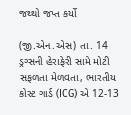જથ્થો જપ્ત કર્યો

(જી.એન.એસ) તા. 14 ડ્રગ્સની હેરાફેરી સામે મોટી સફળતા મેળવતા, ભારતીય કોસ્ટ ગાર્ડ (ICG) એ 12-13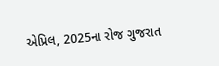એપ્રિલ, 2025ના રોજ ગુજરાત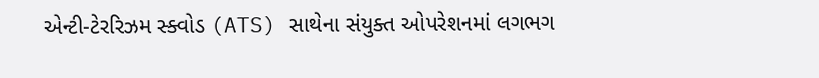એન્ટી-ટેરરિઝમ સ્ક્વોડ (ATS) સાથેના સંયુક્ત ઓપરેશનમાં લગભગ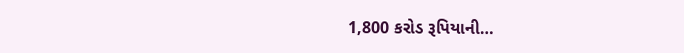1,800 કરોડ રૂપિયાની…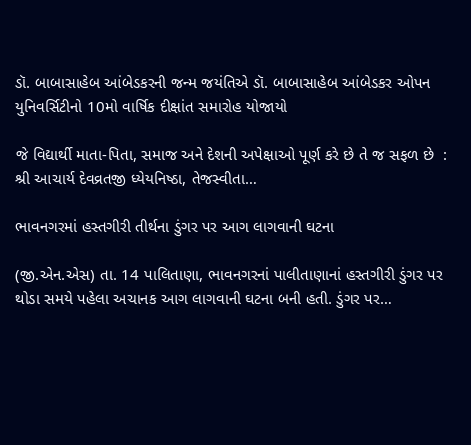ડૉ. બાબાસાહેબ આંબેડકરની જન્મ જયંતિએ ડૉ. બાબાસાહેબ આંબેડકર ઓપન યુનિવર્સિટીનો 10મો વાર્ષિક દીક્ષાંત સમારોહ યોજાયો

જે વિદ્યાર્થી માતા-પિતા, સમાજ અને દેશની અપેક્ષાઓ પૂર્ણ કરે છે તે જ સફળ છે  : શ્રી આચાર્ય દેવવ્રતજી ધ્યેયનિષ્ઠા, તેજસ્વીતા…

ભાવનગરમાં હસ્તગીરી તીર્થના ડુંગર પર આગ લાગવાની ઘટના

(જી.એન.એસ) તા. 14 પાલિતાણા, ભાવનગરનાં પાલીતાણાનાં હસ્તગીરી ડુંગર પર થોડા સમયે પહેલા અચાનક આગ લાગવાની ઘટના બની હતી. ડુંગર પર…